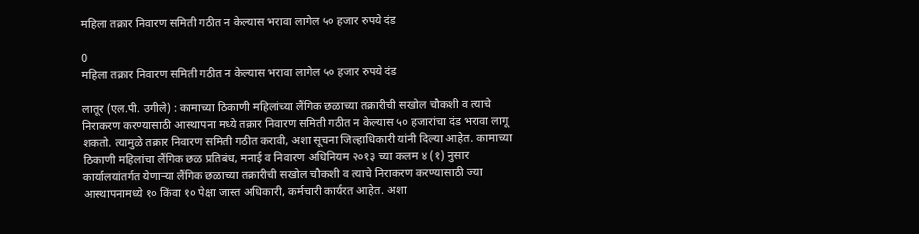महिला तक्रार निवारण समिती गठीत न केल्यास भरावा लागेल ५० हजार रुपये दंड

0
महिला तक्रार निवारण समिती गठीत न केल्यास भरावा लागेल ५० हजार रुपये दंड

लातूर (एल.पी. उगीले) : कामाच्या ठिकाणी महिलांच्या लैंगिक छळाच्या तक्रारीची सखोल चौकशी व त्याचे निराकरण करण्यासाठी आस्थापना मध्ये तक्रार निवारण समिती गठीत न केल्यास ५० हजारांचा दंड भरावा लागू शकतो. त्यामुळे तक्रार निवारण समिती गठीत करावी, अशा सूचना जिल्हाधिकारी यांनी दिल्या आहेत. कामाच्या ठिकाणी महिलांचा लैंगिक छळ प्रतिबंध, मनाई व निवारण अधिनियम २०१३ च्या कलम ४ (१) नुसार कार्यालयांतर्गत येणाऱ्या लैंगिक छळाच्या तक्रारीची सखोल चौकशी व त्याचे निराकरण करण्यासाठी ज्या आस्थापनामध्ये १० किंवा १० पेक्षा जास्त अधिकारी, कर्मचारी कार्यरत आहेत. अशा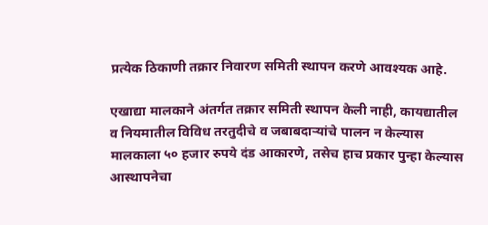प्रत्येक ठिकाणी तक्रार निवारण समिती स्थापन करणे आवश्यक आहे.

एखाद्या मालकाने अंतर्गत तक्रार समिती स्थापन केली नाही, कायद्यातील व नियमातील विविध तरतुदीचे व जबाबदाऱ्यांचे पालन न केल्यास मालकाला ५० हजार रुपये दंड आकारणे, तसेच हाच प्रकार पुन्हा केल्यास आस्थापनेचा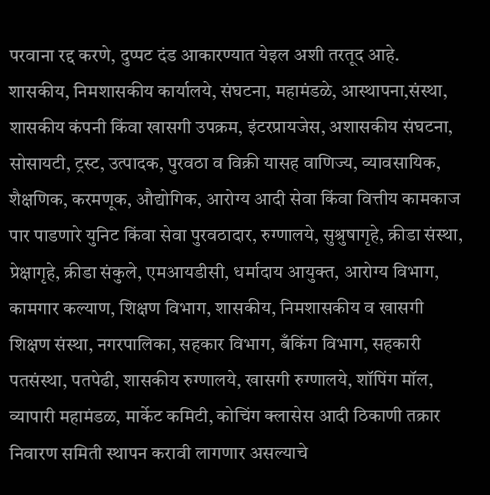परवाना रद्द करणे, दुप्पट दंड आकारण्यात येइल अशी तरतूद आहे.
शासकीय, निमशासकीय कार्यालये, संघटना, महामंडळे, आस्थापना,संस्था, शासकीय कंपनी किंवा खासगी उपक्रम, इंटरप्रायजेस, अशासकीय संघटना, सोसायटी, ट्रस्ट, उत्पादक, पुरवठा व विक्री यासह वाणिज्य, व्यावसायिक, शैक्षणिक, करमणूक, औद्योगिक, आरोग्य आदी सेवा किंवा वित्तीय कामकाज पार पाडणारे युनिट किंवा सेवा पुरवठादार, रुग्णालये, सुश्रुषागृहे, क्रीडा संस्था, प्रेक्षागृहे, क्रीडा संकुले, एमआयडीसी, धर्मादाय आयुक्त, आरोग्य विभाग, कामगार कल्याण, शिक्षण विभाग, शासकीय, निमशासकीय व खासगी शिक्षण संस्था, नगरपालिका, सहकार विभाग, बँकिंग विभाग, सहकारी पतसंस्था, पतपेढी, शासकीय रुग्णालये, खासगी रुग्णालये, शॉपिंग मॉल, व्यापारी महामंडळ, मार्केट कमिटी, कोचिंग क्लासेस आदी ठिकाणी तक्रार निवारण समिती स्थापन करावी लागणार असल्याचे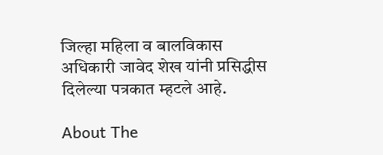जिल्हा महिला व बालविकास अधिकारी जावेद शेख यांनी प्रसिद्धीस दिलेल्या पत्रकात म्हटले आहे.

About The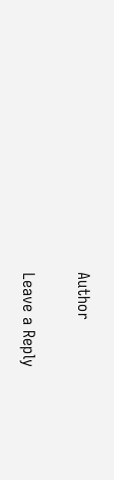Author

Leave a Reply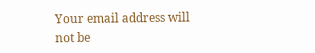Your email address will not be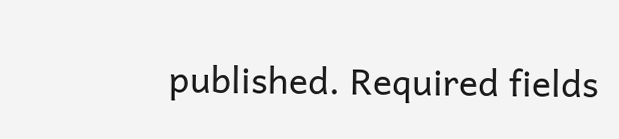published. Required fields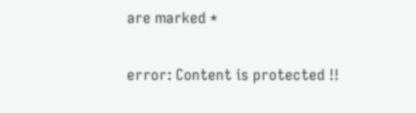are marked *

error: Content is protected !!